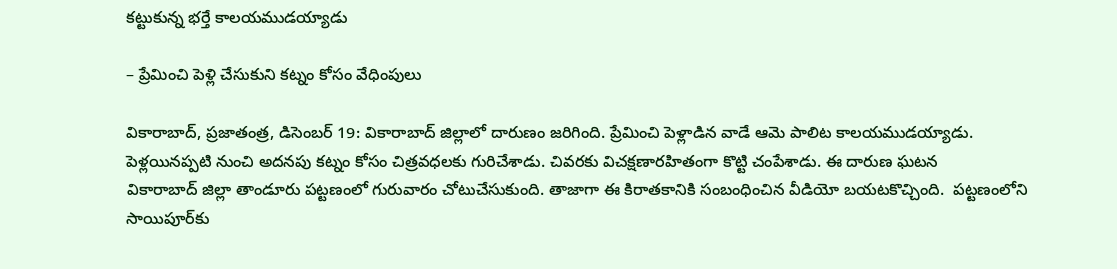కట్టుకున్న భర్తే కాలయముడయ్యాడు

– ప్రేమించి పెళ్లి చేసుకుని కట్నం కోసం వేధింపులు

వికారాబాద్‌, ప్రజాతంత్ర, డిసెంబర్‌ 19: వికారాబాద్‌ ‌జిల్లాలో దారుణం జరిగింది. ప్రేమించి పెళ్లాడిన వాడే ఆమె పాలిట కాలయముడయ్యాడు. పెళ్లయినప్పటి నుంచి అదనపు కట్నం కోసం చిత్రవధలకు గురిచేశాడు. చివరకు విచక్షణారహితంగా కొట్టి చంపేశాడు. ఈ దారుణ ఘటన వికారాబాద్‌ ‌జిల్లా తాండూరు పట్టణంలో గురువారం చోటుచేసుకుంది. తాజాగా ఈ కిరాతకానికి సంబంధించిన వీడియో బయటకొచ్చింది.  పట్టణంలోని సాయిపూర్‌కు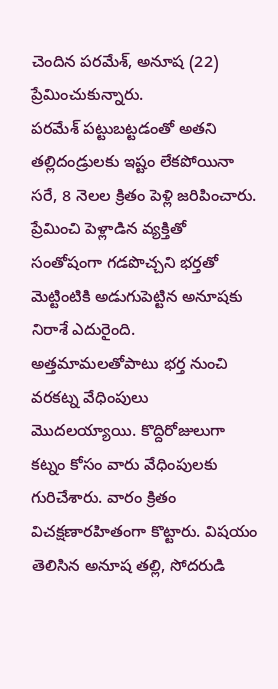చెందిన పరమేశ్‌, అనూష (22) ప్రేమించుకున్నారు. పరమేశ్‌ ‌పట్టుబట్టడంతో అతని తల్లిదండ్రులకు ఇష్టం లేకపోయినా సరే, 8 నెలల క్రితం పెళ్లి జరిపించారు. ప్రేమించి పెళ్లాడిన వ్యక్తితో సంతోషంగా గడపొచ్చని భర్తతో మెట్టింటికి అడుగుపెట్టిన అనూషకు నిరాశే ఎదురైంది. అత్తమామలతోపాటు భర్త నుంచి వరకట్న వేధింపులు మొదలయ్యాయి. కొద్దిరోజులుగా కట్నం కోసం వారు వేధింపులకు గురిచేశారు. వారం క్రితం విచక్షణారహితంగా కొట్టారు. విషయం తెలిసిన అనూష తల్లి, సోదరుడి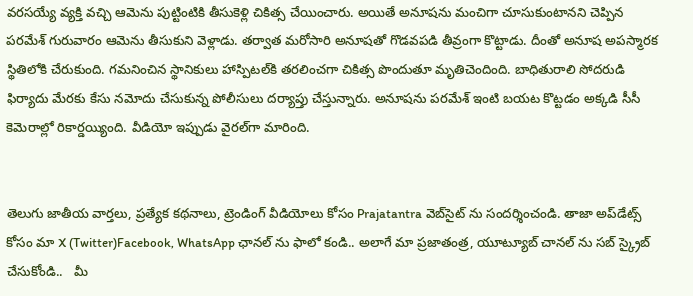వరసయ్యే వ్యక్తి వచ్చి ఆమెను పుట్టింటికి తీసుకెళ్లి చికిత్స చేయించారు. అయితే అనూషను మంచిగా చూసుకుంటానని చెప్పిన పరమేశ్‌ గురువారం ఆమెను తీసుకుని వెళ్లాడు. తర్వాత మరోసారి అనూషతో గొడవపడి తీవ్రంగా కొట్టాడు. దీంతో అనూష అపస్మారక స్థితిలోకి చేరుకుంది. గమనించిన స్థానికులు హాస్పిటల్‌కి తరలించగా చికిత్స పొందుతూ మృతిచెందింది. బాధితురాలి సోదరుడి ఫిర్యాదు మేరకు కేసు నమోదు చేసుకున్న పోలీసులు దర్యాప్తు చేస్తున్నారు. అనూషను పరమేశ్‌ ఇం‌టి బయట కొట్టడం అక్కడి సీసీ కెమెరాల్లో రికార్డయ్యింది. వీడియో ఇప్పుడు వైరల్‌గా మారింది.


తెలుగు జాతీయ వార్తలు, ప్రత్యేక కథనాలు, ట్రెండింగ్ వీడియోలు కోసం Prajatantra వెబ్‌సైట్ ను సందర్శించండి. తాజా అప్‌డేట్స్ కోసం మా X (Twitter)Facebook, WhatsApp ఛానల్ ను ఫాలో కండి.. అలాగే మా ప్రజాతంత్ర, యూట్యూబ్ చానల్ ను సబ్ స్క్రైబ్ చేసుకోండి..   మీ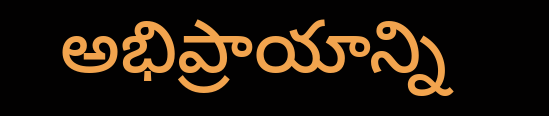అభిప్రాయాన్ని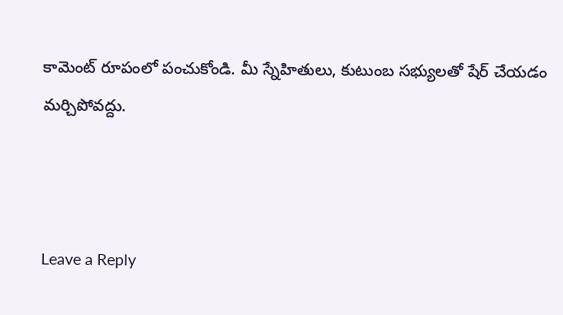కామెంట్ రూపంలో పంచుకోండి. మీ స్నేహితులు, కుటుంబ సభ్యులతో షేర్ చేయడం మర్చిపోవద్దు.



Leave a Reply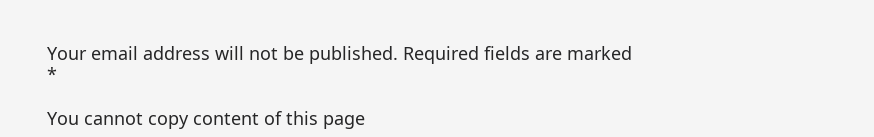Your email address will not be published. Required fields are marked *

You cannot copy content of this page